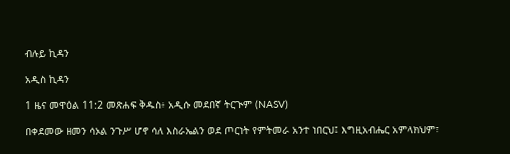ብሉይ ኪዳን

አዲስ ኪዳን

1 ዜና መዋዕል 11:2 መጽሐፍ ቅዱስ፥ አዲሱ መደበኛ ትርጒም (NASV)

በቀደመው ዘመን ሳኦል ንጉሥ ሆኖ ሳለ እስራኤልን ወደ ጦርነት የምትመራ አንተ ነበርህ፤ እግዚአብሔር አምላክህም፣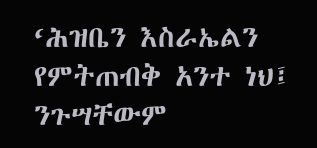‘ሕዝቤን እስራኤልን የምትጠብቅ አንተ ነህ፤ ንጉሣቸውም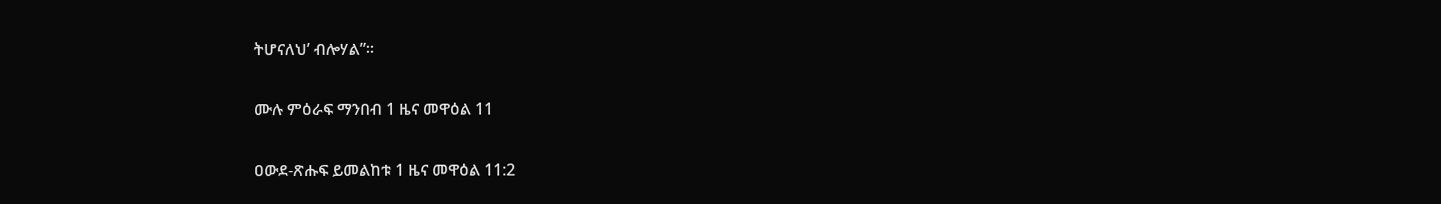ትሆናለህ’ ብሎሃል”።

ሙሉ ምዕራፍ ማንበብ 1 ዜና መዋዕል 11

ዐውደ-ጽሑፍ ይመልከቱ 1 ዜና መዋዕል 11:2